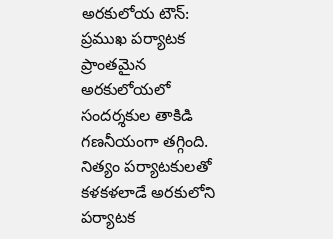అరకులోయ టౌన్: ప్రముఖ పర్యాటక ప్రాంతమైన అరకులోయలో సందర్శకుల తాకిడి గణనీయంగా తగ్గింది. నిత్యం పర్యాటకులతో కళకళలాడే అరకులోని పర్యాటక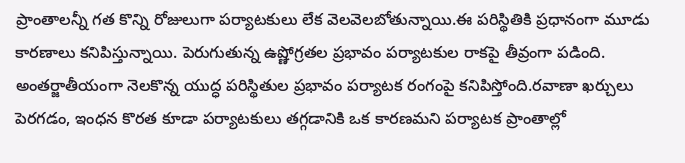ప్రాంతాలన్నీ గత కొన్ని రోజులుగా పర్యాటకులు లేక వెలవెలబోతున్నాయి.ఈ పరిస్థితికి ప్రధానంగా మూడు కారణాలు కనిపిస్తున్నాయి. పెరుగుతున్న ఉష్ణోగ్రతల ప్రభావం పర్యాటకుల రాకపై తీవ్రంగా పడింది. అంతర్జాతీయంగా నెలకొన్న యుద్ధ పరిస్థితుల ప్రభావం పర్యాటక రంగంపై కనిపిస్తోంది.రవాణా ఖర్చులు పెరగడం, ఇంధన కొరత కూడా పర్యాటకులు తగ్గడానికి ఒక కారణమని పర్యాటక ప్రాంతాల్లో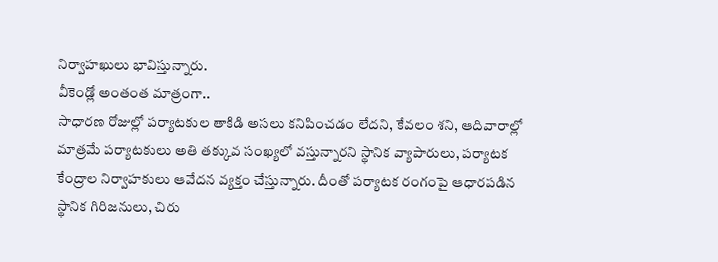నిర్వాహఖులు భావిస్తున్నారు.
వీకెండ్లో అంతంత మాత్రంగా..
సాధారణ రోజుల్లో పర్యాటకుల తాకిడి అసలు కనిపించడం లేదని, కేవలం శని, ఆదివారాల్లో మాత్రమే పర్యాటకులు అతి తక్కువ సంఖ్యలో వస్తున్నారని స్థానిక వ్యాపారులు, పర్యాటక కేంద్రాల నిర్వాహకులు ఆవేదన వ్యక్తం చేస్తున్నారు. దీంతో పర్యాటక రంగంపై ఆధారపడిన స్థానిక గిరిజనులు, చిరు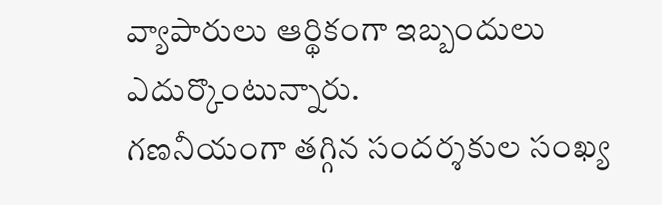వ్యాపారులు ఆర్థికంగా ఇబ్బందులు ఎదుర్కొంటున్నారు.
గణనీయంగా తగ్గిన సందర్శకుల సంఖ్య